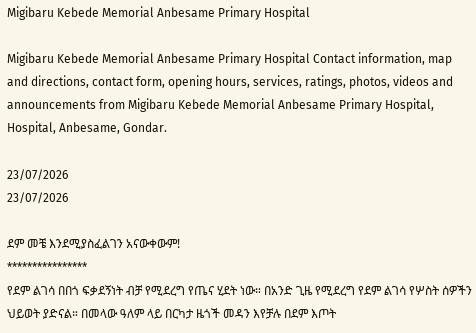Migibaru Kebede Memorial Anbesame Primary Hospital

Migibaru Kebede Memorial Anbesame Primary Hospital Contact information, map and directions, contact form, opening hours, services, ratings, photos, videos and announcements from Migibaru Kebede Memorial Anbesame Primary Hospital, Hospital, Anbesame, Gondar.

23/07/2026
23/07/2026

ደም መቼ እንደሚያስፈልገን አናውቀውም!
****************
የደም ልገሳ በበጎ ፍቃደኝነት ብቻ የሚደረግ የጤና ሂደት ነው። በአንድ ጊዜ የሚደረግ የደም ልገሳ የሦስት ሰዎችን ህይወት ያድናል። በመላው ዓለም ላይ በርካታ ዜጎች መዳን እየቻሉ በደም እጦት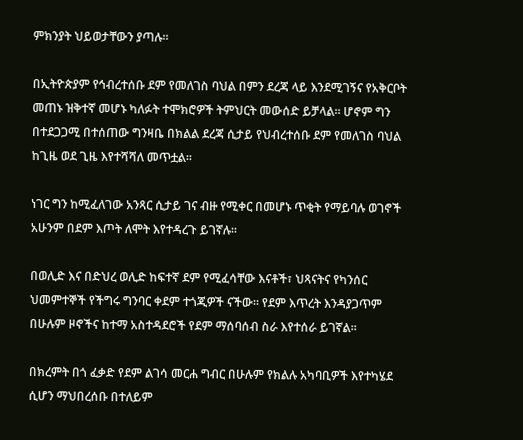ምክንያት ህይወታቸውን ያጣሉ።

በኢትዮጵያም የኅብረተሰቡ ደም የመለገስ ባህል በምን ደረጃ ላይ እንደሚገኝና የአቅርቦት መጠኑ ዝቅተኛ መሆኑ ካለፉት ተሞክሮዎች ትምህርት መውሰድ ይቻላል፡፡ ሆኖም ግን በተደጋጋሚ በተሰጠው ግንዛቤ በክልል ደረጃ ሲታይ የህብረተሰቡ ደም የመለገስ ባህል ከጊዜ ወደ ጊዜ እየተሻሻለ መጥቷል።

ነገር ግን ከሚፈለገው አንጻር ሲታይ ገና ብዙ የሚቀር በመሆኑ ጥቂት የማይባሉ ወገኖች አሁንም በደም እጦት ለሞት እየተዳረጉ ይገኛሉ፡፡

በወሊድ እና በድህረ ወሊድ ከፍተኛ ደም የሚፈሳቸው እናቶች፣ ህጻናትና የካንሰር ህመምተኞች የችግሩ ግንባር ቀደም ተጎጂዎች ናችው፡፡ የደም እጥረት እንዳያጋጥም በሁሉም ዞኖችና ከተማ አስተዳደሮች የደም ማሰባሰብ ስራ እየተሰራ ይገኛል፡፡

በክረምት በጎ ፈቃድ የደም ልገሳ መርሐ ግብር በሁሉም የክልሉ አካባቢዎች እየተካሄደ ሲሆን ማህበረሰቡ በተለይም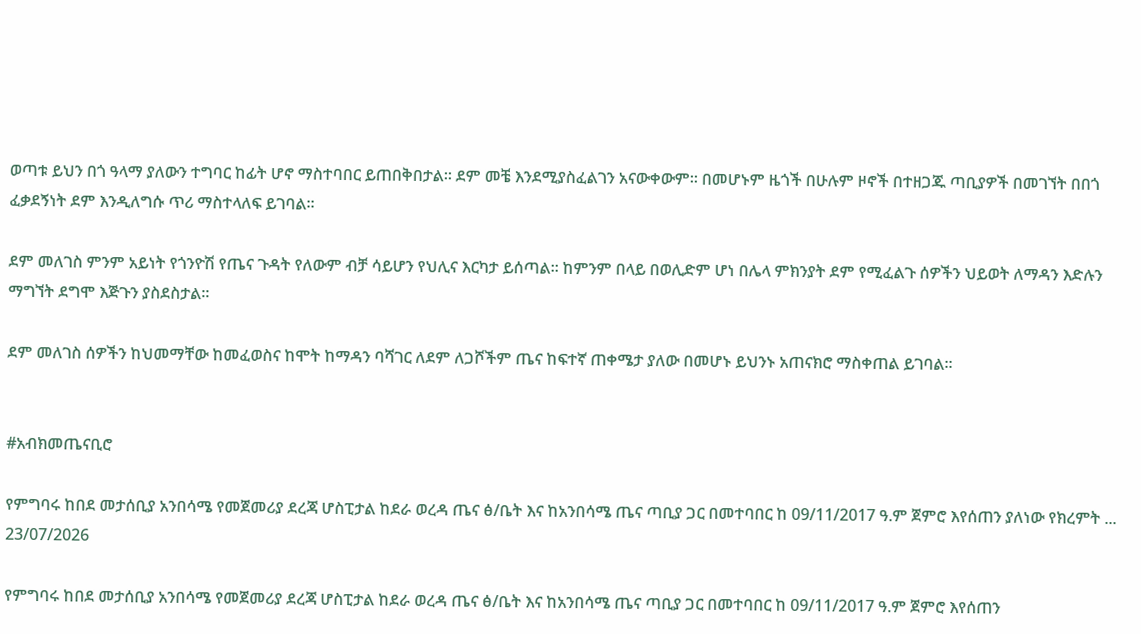ወጣቱ ይህን በጎ ዓላማ ያለውን ተግባር ከፊት ሆኖ ማስተባበር ይጠበቅበታል፡፡ ደም መቼ እንደሚያስፈልገን አናውቀውም፡፡ በመሆኑም ዜጎች በሁሉም ዞኖች በተዘጋጁ ጣቢያዎች በመገኘት በበጎ ፈቃደኝነት ደም እንዲለግሱ ጥሪ ማስተላለፍ ይገባል።

ደም መለገስ ምንም አይነት የጎንዮሽ የጤና ጉዳት የለውም ብቻ ሳይሆን የህሊና እርካታ ይሰጣል፡፡ ከምንም በላይ በወሊድም ሆነ በሌላ ምክንያት ደም የሚፈልጉ ሰዎችን ህይወት ለማዳን እድሉን ማግኘት ደግሞ እጅጉን ያስደስታል፡፡

ደም መለገስ ሰዎችን ከህመማቸው ከመፈወስና ከሞት ከማዳን ባሻገር ለደም ለጋሾችም ጤና ከፍተኛ ጠቀሜታ ያለው በመሆኑ ይህንኑ አጠናክሮ ማስቀጠል ይገባል።


#አብክመጤናቢሮ

የምግባሩ ከበደ መታሰቢያ አንበሳሜ የመጀመሪያ ደረጃ ሆስፒታል ከደራ ወረዳ ጤና ፅ/ቤት እና ከአንበሳሜ ጤና ጣቢያ ጋር በመተባበር ከ 09/11/2017 ዓ.ም ጀምሮ እየሰጠን ያለነው የክረምት ...
23/07/2026

የምግባሩ ከበደ መታሰቢያ አንበሳሜ የመጀመሪያ ደረጃ ሆስፒታል ከደራ ወረዳ ጤና ፅ/ቤት እና ከአንበሳሜ ጤና ጣቢያ ጋር በመተባበር ከ 09/11/2017 ዓ.ም ጀምሮ እየሰጠን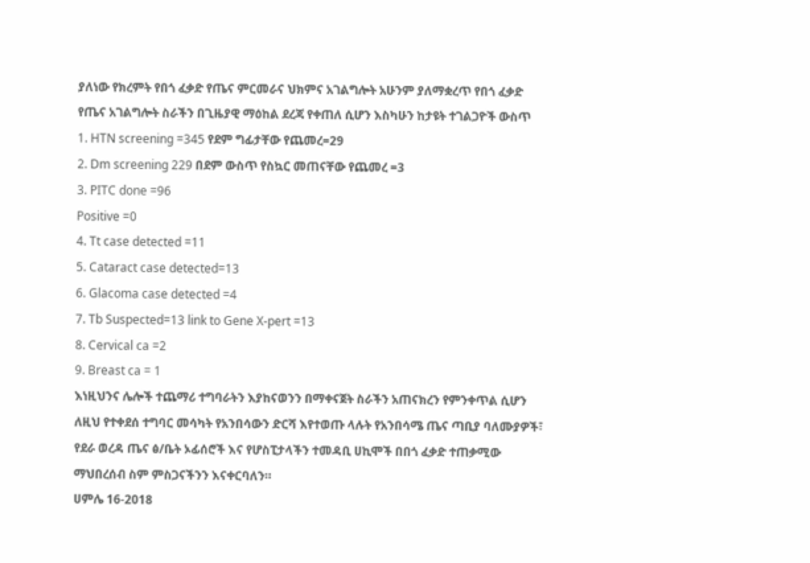ያለነው የክረምት የበጎ ፈቃድ የጤና ምርመራና ህክምና አገልግሎት አሁንም ያለማቋረጥ የበጎ ፈቃድ የጤና አገልግሎት ስራችን በጊዜያዊ ማዕከል ደረጃ የቀጠለ ሲሆን እስካሁን ከታዩት ተገልጋዮች ውስጥ
1. HTN screening =345 የደም ግፊታቸው የጨመረ=29
2. Dm screening 229 በደም ውስጥ የስኳር መጠናቸው የጨመረ =3
3. PITC done =96
Positive =0
4. Tt case detected =11
5. Cataract case detected=13
6. Glacoma case detected =4
7. Tb Suspected=13 link to Gene X-pert =13
8. Cervical ca =2
9. Breast ca = 1
እነዚህንና ሌሎች ተጨማሪ ተግባራትን እያከናወንን በማቀናጀት ስራችን አጠናክረን የምንቀጥል ሲሆን ለዚህ የተቀደሰ ተግባር መሳካት የአንበሳውን ድርሻ እየተወጡ ላሉት የአንበሳሜ ጤና ጣቢያ ባለሙያዎች፣ የደራ ወረዳ ጤና ፅ/ቤት ኦፊሰሮች እና የሆስፒታላችን ተመዳቢ ሀኪሞች በበጎ ፈቃድ ተጠቃሚው ማህበረሰብ ስም ምስጋናችንን እናቀርባለን።
ሀምሌ 16-2018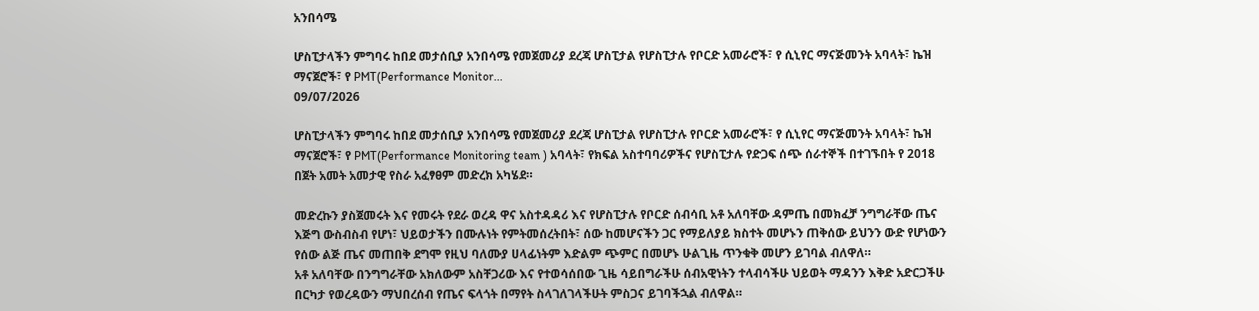አንበሳሜ

ሆስፒታላችን ምግባሩ ከበደ መታሰቢያ አንበሳሜ የመጀመሪያ ደረጃ ሆስፒታል የሆስፒታሉ የቦርድ አመራሮች፣ የ ሲኒየር ማናጅመንት አባላት፣ ኬዝ ማናጀሮች፣ የ PMT(Performance Monitor...
09/07/2026

ሆስፒታላችን ምግባሩ ከበደ መታሰቢያ አንበሳሜ የመጀመሪያ ደረጃ ሆስፒታል የሆስፒታሉ የቦርድ አመራሮች፣ የ ሲኒየር ማናጅመንት አባላት፣ ኬዝ ማናጀሮች፣ የ PMT(Performance Monitoring team ) አባላት፣ የክፍል አስተባባሪዎችና የሆስፒታሉ የድጋፍ ሰጭ ሰራተኞች በተገኙበት የ 2018 በጀት አመት አመታዊ የስራ አፈፃፀም መድረክ አካሄደ።

መድረኩን ያስጀመሩት እና የመሩት የደራ ወረዳ ዋና አስተዳዳሪ እና የሆስፒታሉ የቦርድ ሰብሳቢ አቶ አለባቸው ዳምጤ በመክፈቻ ንግግራቸው ጤና እጅግ ውስብስብ የሆነ፣ ህይወታችን በሙሉነት የምትመሰረትበት፣ ሰው ከመሆናችን ጋር የማይለያይ ክስተት መሆኑን ጠቅሰው ይህንን ውድ የሆነውን የሰው ልጅ ጤና መጠበቅ ደግሞ የዚህ ባለሙያ ሀላፊነትም እድልም ጭምር በመሆኑ ሁልጊዜ ጥንቁቅ መሆን ይገባል ብለዋለ።
አቶ አለባቸው በንግግራቸው አክለውም አስቸጋሪው እና የተወሳሰበው ጊዜ ሳይበግራችሁ ሰብአዊነትን ተላብሳችሁ ህይወት ማዳንን እቅድ አድርጋችሁ በርካታ የወረዳውን ማህበረሰብ የጤና ፍላጎት በማየት ስላገለገላችሁት ምስጋና ይገባችኋል ብለዋል።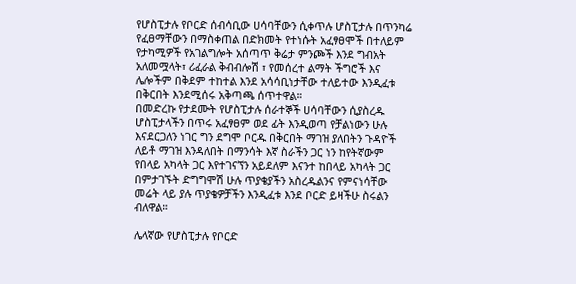የሆስፒታሉ የቦርድ ሰብሳቢው ሀሳባቸውን ሲቀጥሉ ሆስፒታሉ በጥንካሬ የፈፀማቸውን በማስቀጠል በድክመት የተነሱት አፈፃፀሞች በተለይም የታካሚዎች የአገልግሎት አሰጣጥ ቅሬታ ምንጮች እንደ ግብአት አለመሟላት፣ ሪፈራል ቅብብሎሽ ፣ የመሰረተ ልማት ችግሮች እና ሌሎችም በቅደም ተከተል እንደ አሳሳቢነታቸው ተለይተው እንዲፈቱ በቅርበት እንደሚሰሩ አቅጣጫ ሰጥተዋል።
በመድረኩ የታደሙት የሆስፒታሉ ሰራተኞች ሀሳባቸውን ሲያስረዱ ሆስፒታላችን በጥሩ አፈፃፀም ወደ ፊት እንዲወጣ የቻልነውን ሁሉ እናደርጋለን ነገር ግን ደግሞ ቦርዱ በቅርበት ማገዝ ያለበትን ጉዳዮች ለይቶ ማገዝ እንዳለበት በማንሳት እኛ ስራችን ጋር ነን ከየትኛውም የበላይ አካላት ጋር እየተገናኘን አይደለም እናንተ ከበላይ አካላት ጋር በምታገኙት ድግግሞሽ ሁሉ ጥያቄያችን አስረዱልንና የምናነሳቸው መሬት ላይ ያሉ ጥያቄዎቻችን እንዲፈቱ እንደ ቦርድ ይዛችሁ ስሩልን ብለዋል።

ሌላኛው የሆስፒታሉ የቦርድ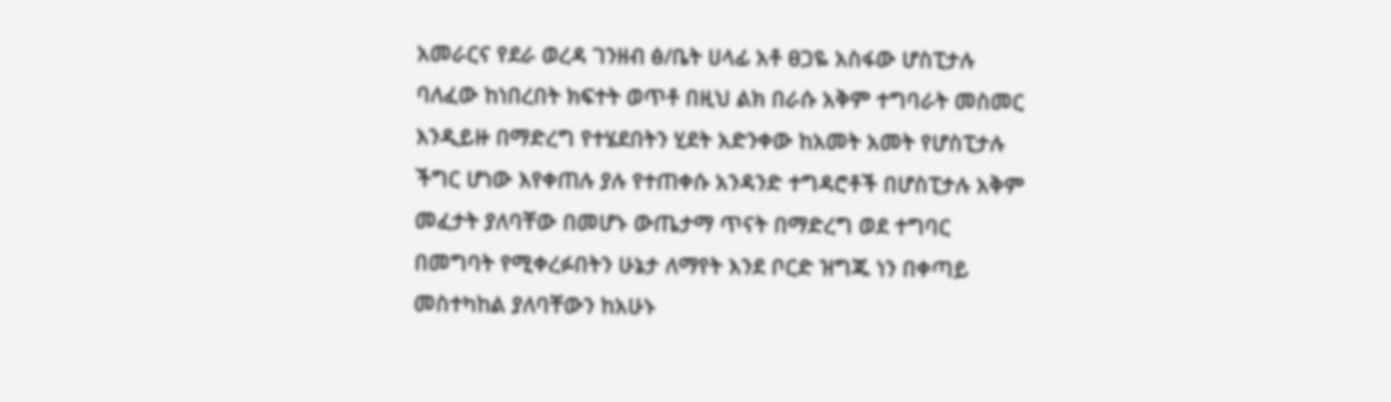አመራርና የደራ ወረዳ ገንዘብ ፅ/ቤት ሀላፊ አቶ ፀጋዬ አስፋው ሆስፒታሉ ባለፈው ከነበረበት ክፍተት ወጥቶ በዚህ ልክ በራሱ አቅም ተግባራት መስመር እንዲይዙ በማድረግ የተሄደበትን ሂደት አድንቀው ከአመት አመት የሆስፒታሉ ችግር ሆነው እየቀጠሉ ያሉ የተጠቀሱ አንዳንድ ተግዳሮቶች በሆስፒታሉ አቅም መፈታት ያለባቸው በመሆኑ ውጤታማ ጥናት በማድረግ ወደ ተግባር በመግባት የሚቀረፉበትን ሁኔታ ለማየት እንደ ቦርድ ዝግጁ ነን በቀጣይ መስተካከል ያለባቸውን ከአሁኑ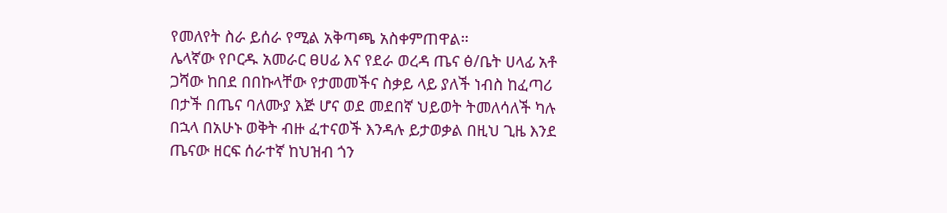የመለየት ስራ ይሰራ የሚል አቅጣጫ አስቀምጠዋል።
ሌላኛው የቦርዱ አመራር ፀሀፊ እና የደራ ወረዳ ጤና ፅ/ቤት ሀላፊ አቶ ጋሻው ከበደ በበኩላቸው የታመመችና ስቃይ ላይ ያለች ነብስ ከፈጣሪ በታች በጤና ባለሙያ እጅ ሆና ወደ መደበኛ ህይወት ትመለሳለች ካሉ በኋላ በአሁኑ ወቅት ብዙ ፈተናወች እንዳሉ ይታወቃል በዚህ ጊዜ እንደ ጤናው ዘርፍ ሰራተኛ ከህዝብ ጎን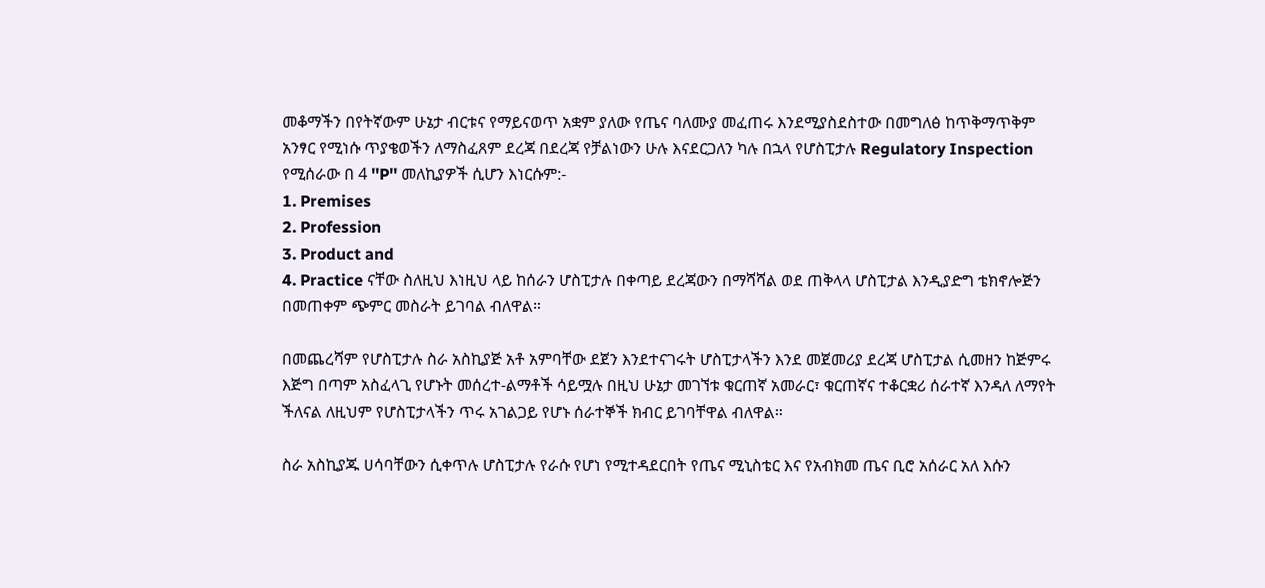መቆማችን በየትኛውም ሁኔታ ብርቱና የማይናወጥ አቋም ያለው የጤና ባለሙያ መፈጠሩ እንደሚያስደስተው በመግለፅ ከጥቅማጥቅም አንፃር የሚነሱ ጥያቄወችን ለማስፈጸም ደረጃ በደረጃ የቻልነውን ሁሉ እናደርጋለን ካሉ በኋላ የሆስፒታሉ Regulatory Inspection የሚሰራው በ 4 ''P'' መለኪያዎች ሲሆን እነርሱም:-
1. Premises
2. Profession
3. Product and
4. Practice ናቸው ስለዚህ እነዚህ ላይ ከሰራን ሆስፒታሉ በቀጣይ ደረጃውን በማሻሻል ወደ ጠቅላላ ሆስፒታል እንዲያድግ ቴክኖሎጅን በመጠቀም ጭምር መስራት ይገባል ብለዋል።

በመጨረሻም የሆስፒታሉ ስራ አስኪያጅ አቶ አምባቸው ደጀን እንደተናገሩት ሆስፒታላችን እንደ መጀመሪያ ደረጃ ሆስፒታል ሲመዘን ከጅምሩ እጅግ በጣም አስፈላጊ የሆኑት መሰረተ-ልማቶች ሳይሟሉ በዚህ ሁኔታ መገኘቱ ቁርጠኛ አመራር፣ ቁርጠኛና ተቆርቋሪ ሰራተኛ እንዳለ ለማየት ችለናል ለዚህም የሆስፒታላችን ጥሩ አገልጋይ የሆኑ ሰራተኞች ክብር ይገባቸዋል ብለዋል።

ስራ አስኪያጁ ሀሳባቸውን ሲቀጥሉ ሆስፒታሉ የራሱ የሆነ የሚተዳደርበት የጤና ሚኒስቴር እና የአብክመ ጤና ቢሮ አሰራር አለ እሱን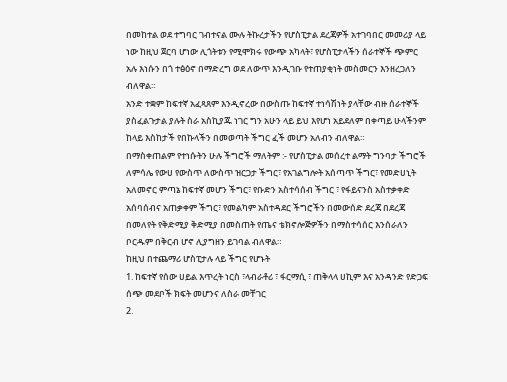በመከተል ወደ ተግባር ገብተናል ሙሉ ትኩረታችን የሆስፒታል ደረጃዎች አተገባበር መመሪያ ላይ ነው ከዚህ ጀርባ ሆነው ሊጎትቱን የሚሞክሩ የውጭ አካላት፣ የሆስፒታላችን ሰራተኞች ጭምር አሉ እነሱን በጎ ተፅዕኖ በማድረግ ወደ ለውጥ እንዲገቡ የተጠያቂነት መስመርን እንዘረጋለን ብለዋል።
አንድ ተቋም ከፍተኛ አፈጻጸም እንዲኖረው በውስጡ ከፍተኛ ተነሳሽነት ያላቸው ብዙ ሰራተኞች ያስፈልጉታል ያሉት ስራ አስኪያጁ ነገር ግን አሁን ላይ ይህ እየሆነ አይደለም በቀጣይ ሁላችንም ከላይ እስከታች የበኩላችን በመወጣት ችግር ፈች መሆን አለብን ብለዋል።
በማስቀጠልም የተነሱትን ሁሉ ችግሮች ማለትም :- የሆስፒታል መሰረተ ልማት ግንባታ ችግሮች ለምሳሌ የውሀ የውስጥ ለውስጥ ዝርጋታ ችግር፣ የአገልግሎት አሰጣጥ ችግር፣ የመድሀኒት አለመኖር ምጣኔ ከፍተኛ መሆን ችግር፣ የቡድን አስተሳሰብ ችግር ፣ የፋይናንስ አስተቃቀድ አሰባሰብና አጠቃቀም ችግር፣ የመልካም አስተዳደር ችግሮችን በመውሰድ ደረጃ በደረጃ በመለየት የቅድሚያ ቅድሚያ በመስጠት የጤና ቴክኖሎጅዎችን በማስተሳሰር እንሰራለን ቦርዱም በቅርብ ሆኖ ሊያግዘን ይገባል ብለዋል።
ከዚህ በተጨማሪ ሆስፒታሉ ላይ ችግር የሆኑት
1. ከፍተኛ የሰው ሀይል እጥረት ነርስ ፣ላብራቶሪ ፣ ፋርማሲ ፣ ጠቅላላ ሀኪም እና አንዳንድ የድጋፍ ሰጭ መደቦች ክፍት መሆንና ለስራ መቸገር
2.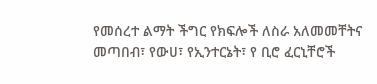የመሰረተ ልማት ችግር የክፍሎች ለስራ አለመመቸትና መጣበብ፣ የውሀ፣ የኢንተርኔት፣ የ ቢሮ ፈርኒቸሮች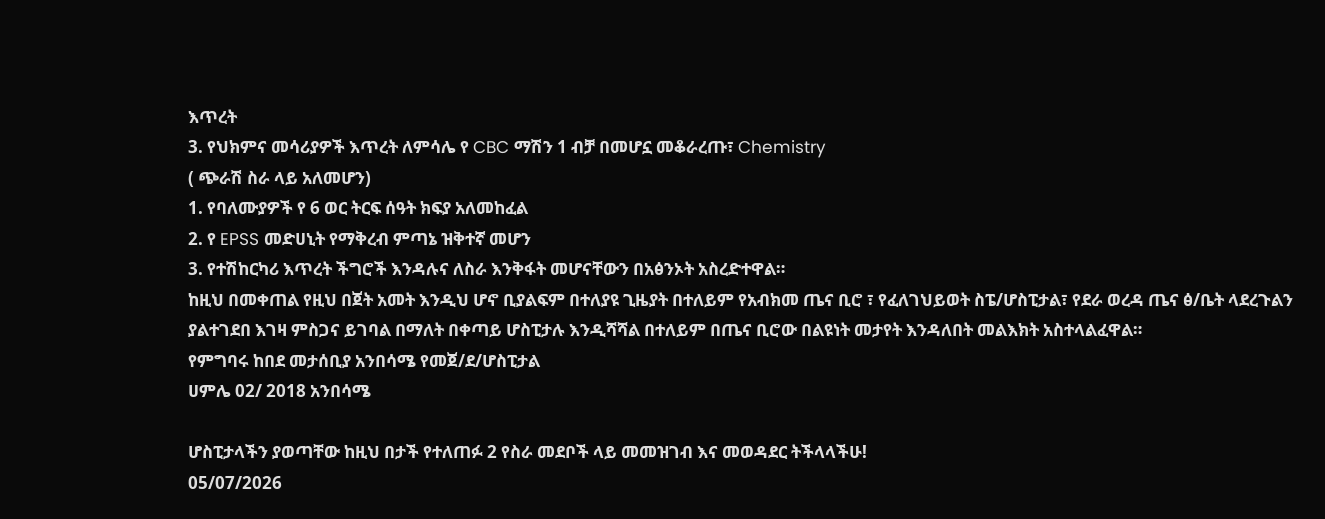እጥረት
3. የህክምና መሳሪያዎች እጥረት ለምሳሌ የ CBC ማሽን 1 ብቻ በመሆኗ መቆራረጡ፣ Chemistry
( ጭራሽ ስራ ላይ አለመሆን)
1. የባለሙያዎች የ 6 ወር ትርፍ ሰዓት ክፍያ አለመከፈል
2. የ EPSS መድሀኒት የማቅረብ ምጣኔ ዝቅተኛ መሆን
3. የተሽከርካሪ እጥረት ችግሮች እንዳሉና ለስራ እንቅፋት መሆናቸውን በአፅንኦት አስረድተዋል።
ከዚህ በመቀጠል የዚህ በጀት አመት እንዲህ ሆኖ ቢያልፍም በተለያዩ ጊዜያት በተለይም የአብክመ ጤና ቢሮ ፣ የፈለገህይወት ስፔ/ሆስፒታል፣ የደራ ወረዳ ጤና ፅ/ቤት ላደረጉልን ያልተገደበ እገዛ ምስጋና ይገባል በማለት በቀጣይ ሆስፒታሉ እንዲሻሻል በተለይም በጤና ቢሮው በልዩነት መታየት እንዳለበት መልእክት አስተላልፈዋል።
የምግባሩ ከበደ መታሰቢያ አንበሳሜ የመጀ/ደ/ሆስፒታል
ሀምሌ 02/ 2018 አንበሳሜ

ሆስፒታላችን ያወጣቸው ከዚህ በታች የተለጠፉ 2 የስራ መደቦች ላይ መመዝገብ እና መወዳደር ትችላላችሁ!
05/07/2026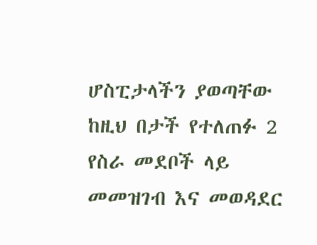ሆስፒታላችን ያወጣቸው ከዚህ በታች የተለጠፉ 2 የስራ መደቦች ላይ መመዝገብ እና መወዳደር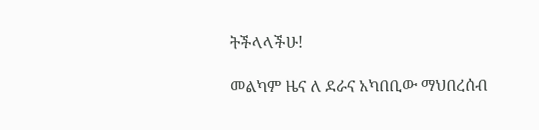ትችላላችሁ!

መልካም ዜና ለ ደራና አካበቢው ማህበረሰብ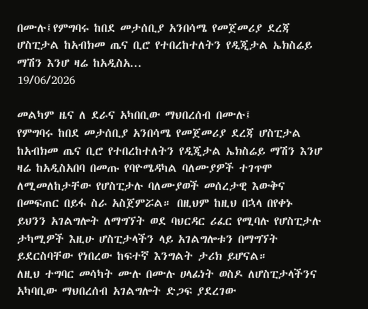በሙሉ፤የምግባሩ ከበደ መታሰቢያ አንበሳሜ የመጀመሪያ ደረጃ ሆስፒታል ከአብክመ ጤና ቢሮ የተበረከተለትን የዲጂታል ኤክስሬይ ማሽን እንሆ ዛሬ ከአዲስአ...
19/06/2026

መልካም ዜና ለ ደራና አካበቢው ማህበረሰብ በሙሉ፤
የምግባሩ ከበደ መታሰቢያ አንበሳሜ የመጀመሪያ ደረጃ ሆስፒታል ከአብክመ ጤና ቢሮ የተበረከተለትን የዲጂታል ኤክስሬይ ማሽን እንሆ ዛሬ ከአዲስአበባ በመጡ የባዮሜዳካል ባለሙያዎች ተገጥሞ ለሚመለከታቸው የሆስፒታሉ ባለሙያወች መሰረታዊ እውቅና በመፍጠር በይፋ ስራ አስጀምሯል። በዚህም ከዚህ በኋላ በየቀኑ ይህንን አገልግሎት ለማግኘት ወደ ባህርዳር ሪፈር የሚባሉ የሆስፒታሉ ታካሚዎች እዚሁ ሆስፒታላችን ላይ አገልግሎቱን በማግኘት ይደርስባቸው የነበረው ከፍተኛ እንግልት ታሪክ ይሆናል።
ለዚህ ተግባር መሳካት ሙሉ በሙሉ ሀላፊነት ወስዶ ለሆስፒታላችንና አካባቢው ማህበረሰብ አገልግሎት ድጋፍ ያደረገው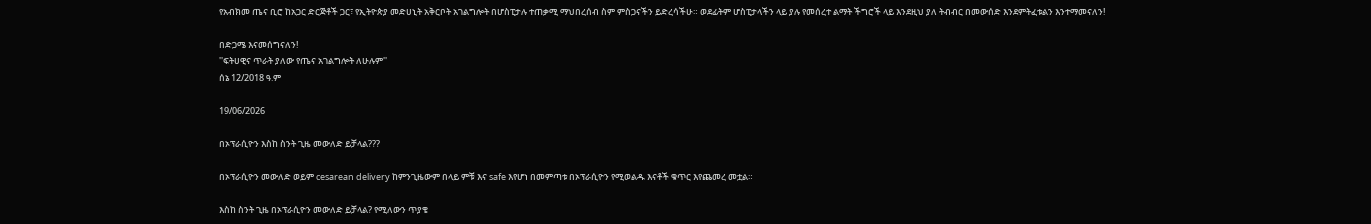የአብክመ ጤና ቢሮ ከአጋር ድርጅቶች ጋር፣ የኢትዮጵያ መድሀኒት አቅርቦት አገልግሎት በሆስፒታሉ ተጠቃሚ ማህበረሰብ ስም ምስጋናችን ይድረሳችሁ። ወደፊትም ሆስፒታላችን ላይ ያሉ የመሰረተ ልማት ችግሮች ላይ እንደዚህ ያለ ትብብር በመውሰድ እንደምትፈቱልን እንተማመናለን!

በድጋሜ እናመሰግናለን!
''ፍትሀዊና ጥራት ያለው የጤና አገልግሎት ለሁሉም''
ሰኔ 12/2018 ዓ.ም

19/06/2026

በኦፕራሲዮን እስከ ስንት ጊዜ መውለድ ይቻላል???

በኦፕራሲዮን መውለድ ወይም cesarean delivery ከምንጊዜውም በላይ ምቹ እና safe እየሆነ በመምጣቱ በኦፕራሲዮን የሚወልዱ እናቶች ቁጥር እየጨመረ መቷል።

እስከ ስንት ጊዜ በኦፕራሲዮን መውለድ ይቻላል? የሚለውን ጥያቄ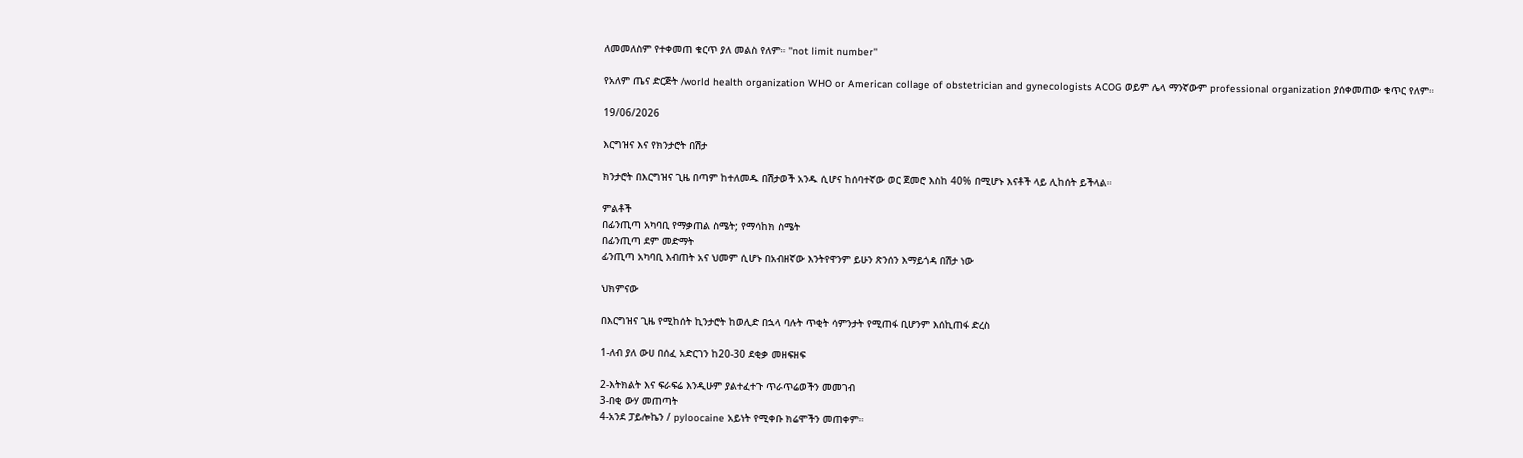ለመመለስም የተቀመጠ ቁርጥ ያለ መልስ የለም። ''not limit number''

የአለም ጤና ድርጅት /world health organization WHO or American collage of obstetrician and gynecologists ACOG ወይም ሌላ ማንኛውም professional organization ያሰቀመጠው ቁጥር የለም።

19/06/2026

እርግዝና እና የክንታሮት በሽታ

ክንታሮት በእርግዝና ጊዜ በጣም ከተለመዱ በሽታወች አንዱ ሲሆና ከሰባተኛው ወር ጀመሮ እስከ 40% በሚሆኑ እናቶች ላይ ሊከሰት ይችላል።

ምልቶች
በፊንጢጣ አካባቢ የማቃጠል ስሜት; የማሳከክ ስሜት
በፊንጢጣ ደም መድማት
ፊንጢጣ አካባቢ እብጠት አና ህመም ሲሆኑ በአብዘኛው እንትየዋንም ይሁን ጽንሰን እማይጎዳ በሽታ ነው

ህክምናው

በእርግዝና ጊዜ የሚከሰት ኪንታሮት ከወሊድ በኋላ ባሉት ጥቂት ሳምንታት የሚጠፋ ቢሆንም እሰኪጠፋ ድረስ

1-ለብ ያለ ውሀ በሰፈ አድርገን ከ20-30 ደቂቃ መዘፍዘፍ

2-እትክልት እና ፍራፍሬ እንዲሁም ያልተፈተጉ ጥራጥሬወችን መመገብ
3-በቂ ውሃ መጠጣት
4-አንደ ፓይሎኬን / pyloocaine አይነት የሚቀቡ ክሬሞችን መጠቀም።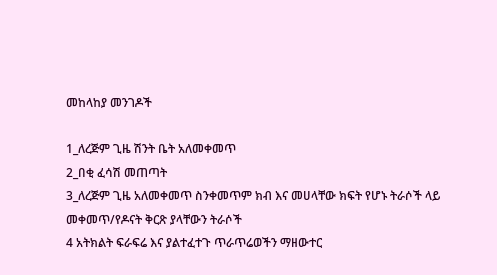መከላከያ መንገዶች

1_ለረጅም ጊዜ ሽንት ቤት አለመቀመጥ
2_በቂ ፈሳሽ መጠጣት
3_ለረጅም ጊዜ አለመቀመጥ ስንቀመጥም ክብ እና መሀላቸው ክፍት የሆኑ ትራሶች ላይ መቀመጥ/የዶናት ቅርጽ ያላቸውን ትራሶች
4 አትክልት ፍራፍሬ እና ያልተፈተጉ ጥራጥሬወችን ማዘውተር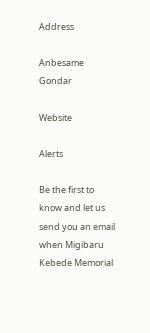Address

Anbesame
Gondar

Website

Alerts

Be the first to know and let us send you an email when Migibaru Kebede Memorial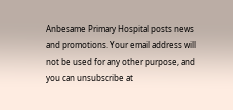Anbesame Primary Hospital posts news and promotions. Your email address will not be used for any other purpose, and you can unsubscribe at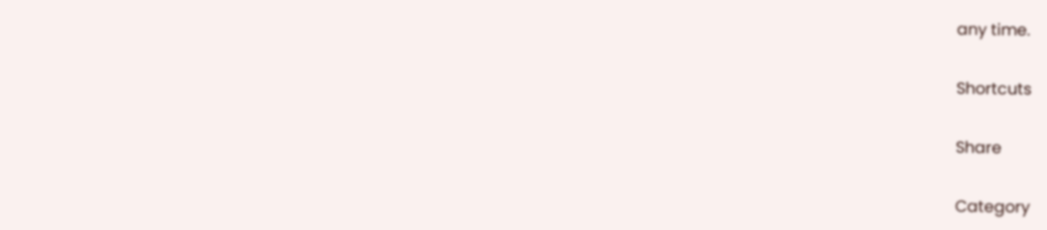any time.

Shortcuts

Share

Category